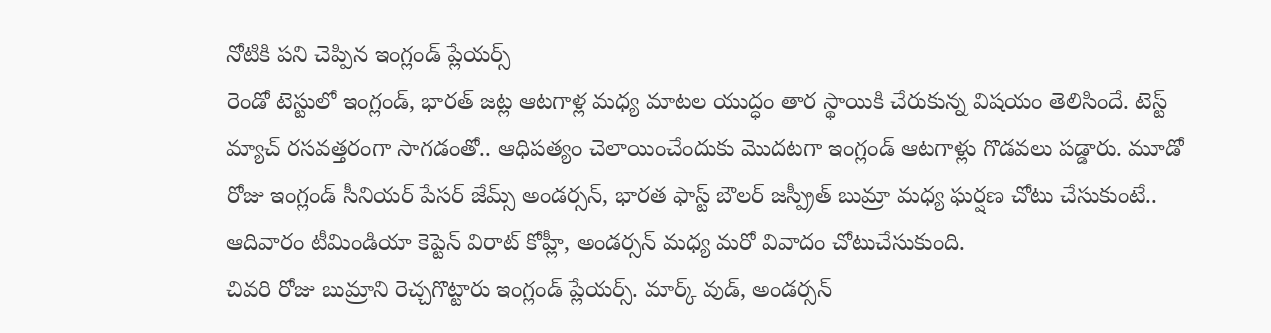నోటికి పని చెప్పిన ఇంగ్లండ్ ప్లేయర్స్
రెండో టెస్టులో ఇంగ్లండ్, భారత్ జట్ల ఆటగాళ్ల మధ్య మాటల యుద్ధం తార స్థాయికి చేరుకున్న విషయం తెలిసిందే. టెస్ట్ మ్యాచ్ రసవత్తరంగా సాగడంతో.. ఆధిపత్యం చెలాయించేందుకు మొదటగా ఇంగ్లండ్ ఆటగాళ్లు గొడవలు పడ్డారు. మూడో రోజు ఇంగ్లండ్ సీనియర్ పేసర్ జేమ్స్ అండర్సన్, భారత ఫాస్ట్ బౌలర్ జస్ప్రీత్ బుమ్రా మధ్య ఘర్షణ చోటు చేసుకుంటే.. ఆదివారం టీమిండియా కెప్టెన్ విరాట్ కోహ్లీ, అండర్సన్ మధ్య మరో వివాదం చోటుచేసుకుంది.
చివరి రోజు బుమ్రాని రెచ్చగొట్టారు ఇంగ్లండ్ ప్లేయర్స్. మార్క్ వుడ్, అండర్సన్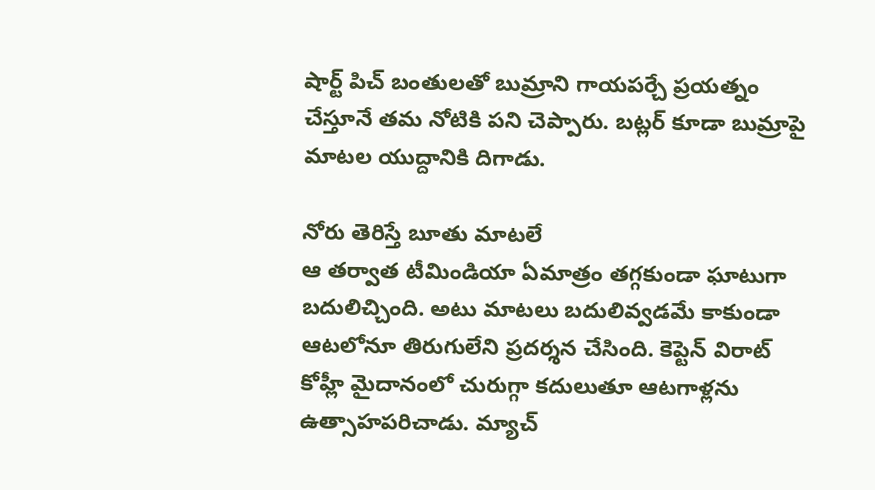షార్ట్ పిచ్ బంతులతో బుమ్రాని గాయపర్చే ప్రయత్నం చేస్తూనే తమ నోటికి పని చెప్పారు. బట్లర్ కూడా బుమ్రాపై మాటల యుద్దానికి దిగాడు.

నోరు తెరిస్తే బూతు మాటలే
ఆ తర్వాత టీమిండియా ఏమాత్రం తగ్గకుండా ఘాటుగా బదులిచ్చింది. అటు మాటలు బదులివ్వడమే కాకుండా ఆటలోనూ తిరుగులేని ప్రదర్శన చేసింది. కెప్టెన్ విరాట్ కోహ్లీ మైదానంలో చురుగ్గా కదులుతూ ఆటగాళ్లను ఉత్సాహపరిచాడు. మ్యాచ్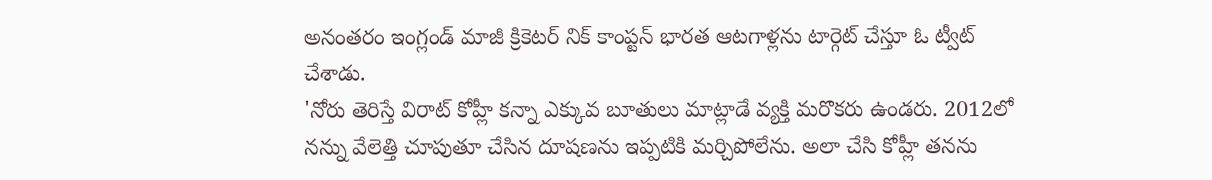అనంతరం ఇంగ్లండ్ మాజీ క్రికెటర్ నిక్ కాంప్టన్ భారత ఆటగాళ్లను టార్గెట్ చేస్తూ ఓ ట్వీట్ చేశాడు.
'నోరు తెరిస్తే విరాట్ కోహ్లీ కన్నా ఎక్కువ బూతులు మాట్లాడే వ్యక్తి మరొకరు ఉండరు. 2012లో నన్ను వేలెత్తి చూపుతూ చేసిన దూషణను ఇప్పటికి మర్చిపోలేను. అలా చేసి కోహ్లీ తనను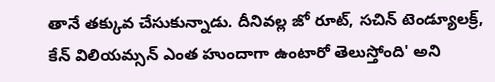తానే తక్కువ చేసుకున్నాడు. దీనివల్ల జో రూట్, సచిన్ టెండ్యూలక్ర్, కేన్ విలియమ్సన్ ఎంత హుందాగా ఉంటారో తెలుస్తోంది' అని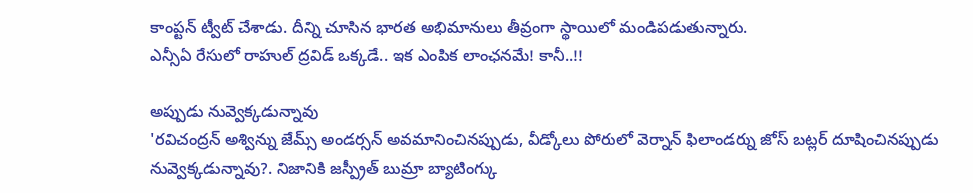కాంప్టన్ ట్వీట్ చేశాడు. దీన్ని చూసిన భారత అభిమానులు తీవ్రంగా స్థాయిలో మండిపడుతున్నారు.
ఎన్సీఏ రేసులో రాహుల్ ద్రవిడ్ ఒక్కడే.. ఇక ఎంపిక లాంఛనమే! కానీ..!!

అప్పుడు నువ్వెక్కడున్నావు
'రవిచంద్రన్ అశ్విన్ను జేమ్స్ అండర్సన్ అవమానించినప్పుడు, వీడ్కోలు పోరులో వెర్నాన్ ఫిలాండర్ను జోస్ బట్లర్ దూషించినప్పుడు నువ్వెక్కడున్నావు?. నిజానికి జస్ప్రీత్ బుమ్రా బ్యాటింగ్కు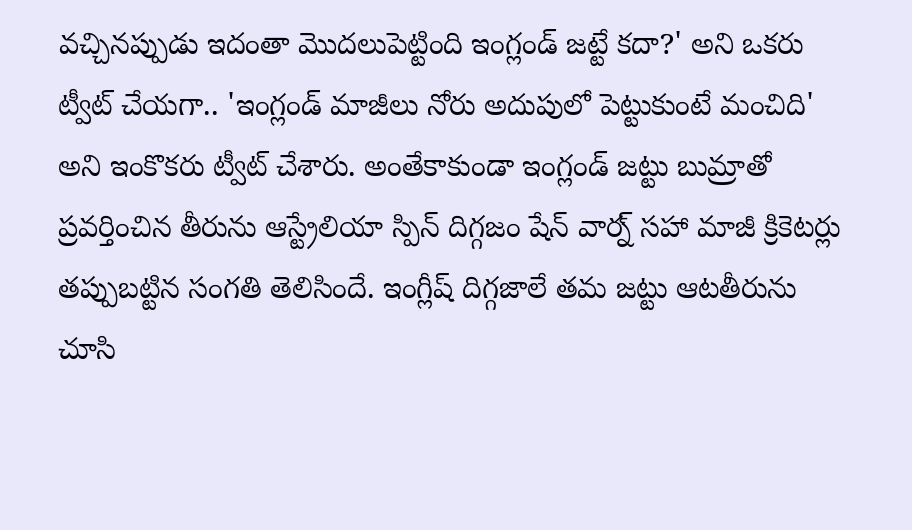వచ్చినప్పుడు ఇదంతా మొదలుపెట్టింది ఇంగ్లండ్ జట్టే కదా?' అని ఒకరు ట్వీట్ చేయగా.. 'ఇంగ్లండ్ మాజీలు నోరు అదుపులో పెట్టుకుంటే మంచిది' అని ఇంకొకరు ట్వీట్ చేశారు. అంతేకాకుండా ఇంగ్లండ్ జట్టు బుమ్రాతో ప్రవర్తించిన తీరును ఆస్ట్రేలియా స్పిన్ దిగ్గజం షేన్ వార్న్ సహా మాజీ క్రికెటర్లు తప్పుబట్టిన సంగతి తెలిసిందే. ఇంగ్లీష్ దిగ్గజాలే తమ జట్టు ఆటతీరును చూసి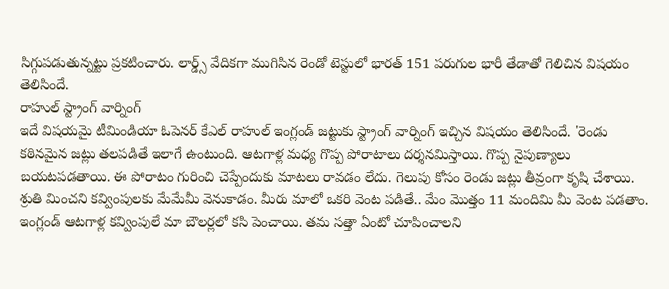సిగ్గుపడుతున్నట్టు ప్రకటించారు. లార్డ్స్ వేదికగా ముగిసిన రెండో టెస్టులో భారత్ 151 పరుగుల భారీ తేడాతో గెలిచిన విషయం తెలిసిందే.
రాహుల్ స్ట్రాంగ్ వార్నింగ్
ఇదే విషయమై టీమిండియా ఓపెనర్ కేఎల్ రాహుల్ ఇంగ్లండ్ జట్టుకు స్ట్రాంగ్ వార్నింగ్ ఇచ్చిన విషయం తెలిసిందే. 'రెండు కఠినమైన జట్లు తలపడితే ఇలాగే ఉంటుంది. ఆటగాళ్ల మధ్య గొప్ప పోరాటాలు దర్శనమిస్తాయి. గొప్ప నైపుణ్యాలు బయటపడతాయి. ఈ పోరాటం గురించి చెప్పేందుకు మాటలు రావడం లేదు. గెలుపు కోసం రెండు జట్లు తీవ్రంగా కృషి చేశాయి. శ్రుతి మించని కవ్వింపులకు మేమేమీ వెనుకాడం. మీరు మాలో ఒకరి వెంట పడితే.. మేం మొత్తం 11 మందిమి మీ వెంట పడతాం. ఇంగ్లండ్ ఆటగాళ్ల కవ్వింపులే మా బౌలర్లలో కసి పెంచాయి. తమ సత్తా ఏంటో చూపించాలని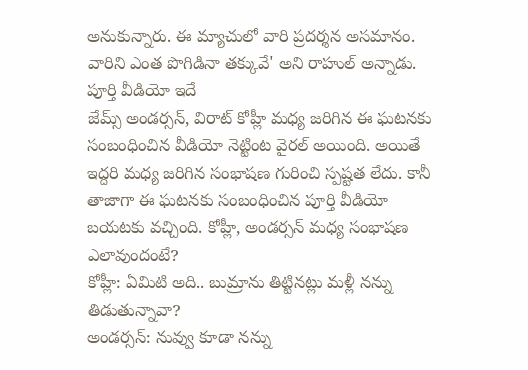అనుకున్నారు. ఈ మ్యాచులో వారి ప్రదర్శన అసమానం. వారిని ఎంత పొగిడినా తక్కువే' అని రాహుల్ అన్నాడు.
పూర్తి వీడియో ఇదే
జేమ్స్ అండర్సన్, విరాట్ కోహ్లీ మధ్య జరిగిన ఈ ఘటనకు సంబంధించిన వీడియో నెట్టింట వైరల్ అయింది. అయితే ఇద్దరి మధ్య జరిగిన సంభాషణ గురించి స్పష్టత లేదు. కానీ తాజాగా ఈ ఘటనకు సంబంధించిన పూర్తి వీడియో బయటకు వచ్చింది. కోహ్లీ, అండర్సన్ మధ్య సంభాషణ ఎలావుందంటే?
కోహ్లీ: ఏమిటి అది.. బుమ్రాను తిట్టినట్లు మళ్లీ నన్ను తిడుతున్నావా?
అండర్సన్: నువ్వు కూడా నన్ను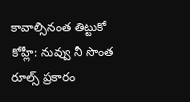కావాల్సినంత తిట్టుకో
కోహ్లీ: నువ్వు నీ సొంత రూల్స్ ప్రకారం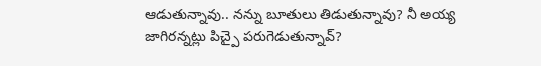ఆడుతున్నావు.. నన్ను బూతులు తిడుతున్నావు? నీ అయ్య జాగిరన్నట్లు పిచ్పై పరుగెడుతున్నావ్?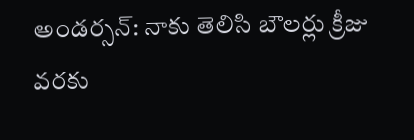అండర్సన్: నాకు తెలిసి బౌలర్లు క్రీజు వరకు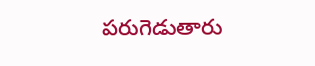పరుగెడుతారు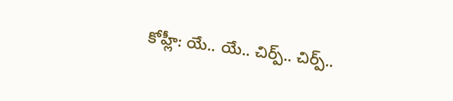కోహ్లీ: యే.. యే.. చిర్ప్.. చిర్ప్..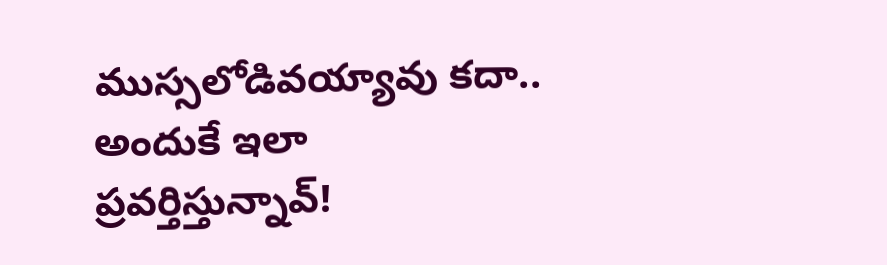ముస్సలోడివయ్యావు కదా.. అందుకే ఇలా ప్రవర్తిస్తున్నావ్!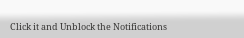Click it and Unblock the Notifications